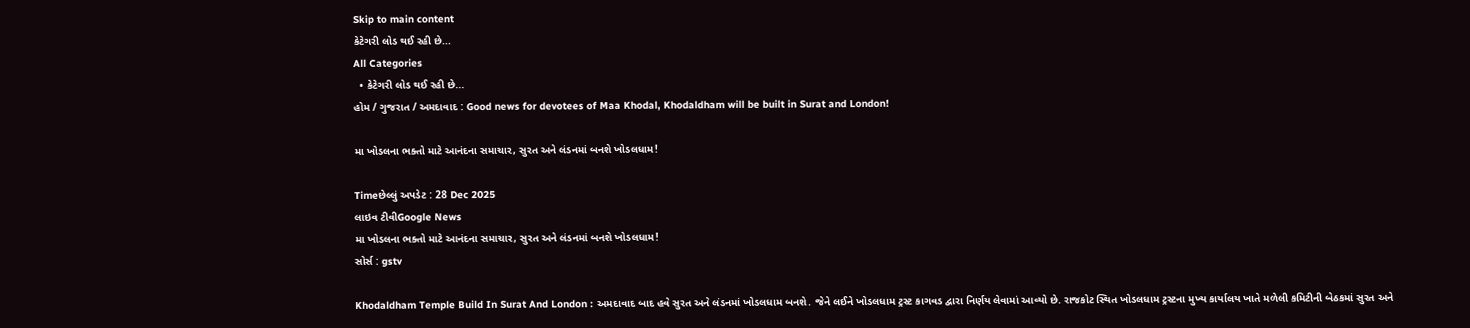Skip to main content
કેટેગરી લોડ થઈ રહી છે...
All Categories
  • કેટેગરી લોડ થઈ રહી છે...
હોમ / ગુજરાત / અમદાવાદ : Good news for devotees of Maa Khodal, Khodaldham will be built in Surat and London!

મા ખોડલના ભક્તો માટે આનંદના સમાચાર, સુરત અને લંડનમાં બનશે ખોડલધામ!

Timeછેલ્લું અપડેટ : 28 Dec 2025
લાઇવ ટીવીGoogle News
મા ખોડલના ભક્તો માટે આનંદના સમાચાર, સુરત અને લંડનમાં બનશે ખોડલધામ!
સોર્સ : gstv

Khodaldham Temple Build In Surat And London : અમદાવાદ બાદ હવે સુરત અને લંડનમાં ખોડલધામ બનશે. જેને લઈને ખોડલધામ ટ્રસ્ટ કાગવડ દ્વારા નિર્ણય લેવામાં આવ્યો છે. રાજકોટ સ્થિત ખોડલધામ ટ્રસ્ટના મુખ્ય કાર્યાલય ખાતે મળેલી કમિટીની બેઠકમાં સુરત અને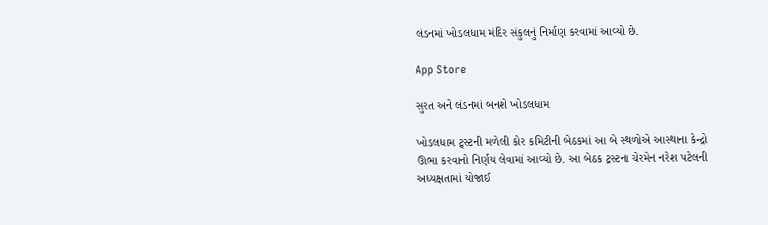લંડનમાં ખોડલધામ મંદિર સંકુલનું નિર્માણ કરવામાં આવ્યો છે.

App Store

સુરત અને લંડનમાં બનશે ખોડલધામ

ખોડલધામ ટ્ર્સ્ટની મળેલી કોર કમિટીની બેઠકમાં આ બે સ્થળોએ આસ્થાના કેન્દ્રો ઊભા કરવાનો નિર્ણય લેવામાં આવ્યો છે. આ બેઠક ટ્રસ્ટના ચેરમેન નરેશ પટેલની અધ્યક્ષતામાં યોજાઈ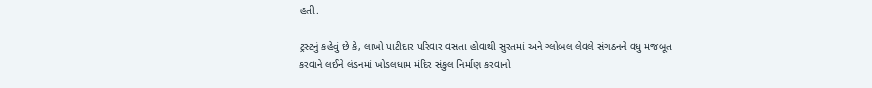હતી.

ટ્રસ્ટનું કહેવું છે કે, લાખો પાટીદાર પરિવાર વસતા હોવાથી સુરતમાં અને ગ્લોબલ લેવલે સંગઠનને વધુ મજબૂત કરવાને લઈને લંડનમાં ખોડલધામ મંદિર સંકુલ નિર્માણ કરવાનો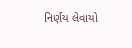નિર્ણય લેવાયો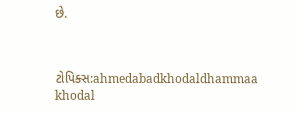છે.



ટોપિક્સ:ahmedabadkhodaldhammaa khodal